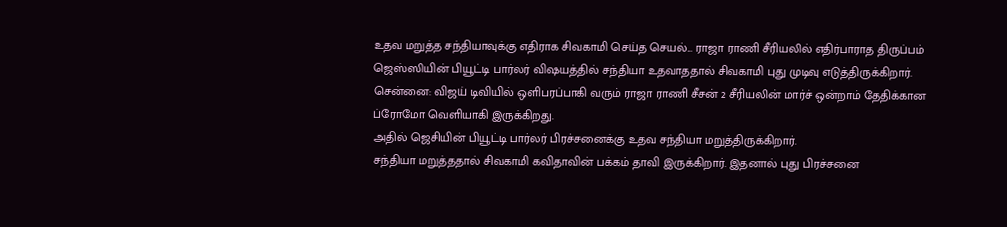உதவ மறுத்த சந்தியாவுக்கு எதிராக சிவகாமி செய்த செயல்... ராஜா ராணி சீரியலில் எதிர்பாராத திருப்பம்
ஜெஸ்ஸியின் பியூட்டி பார்லர் விஷயத்தில் சந்தியா உதவாததால் சிவகாமி புது முடிவு எடுத்திருக்கிறார்.
சென்னை: விஜய் டிவியில் ஒளிபரப்பாகி வரும் ராஜா ராணி சீசன் 2 சீரியலின் மார்ச் ஒன்றாம் தேதிக்கான ப்ரோமோ வெளியாகி இருக்கிறது.
அதில் ஜெசியின் பியூட்டி பார்லர் பிரச்சனைக்கு உதவ சந்தியா மறுத்திருக்கிறார்.
சந்தியா மறுத்ததால் சிவகாமி கவிதாவின் பக்கம் தாவி இருக்கிறார். இதனால் புது பிரச்சனை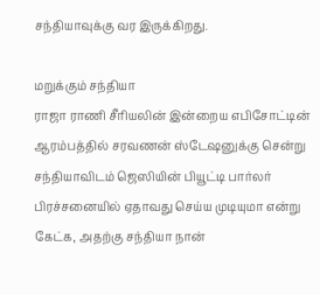சந்தியாவுக்கு வர இருக்கிறது.

மறுக்கும் சந்தியா
ராஜா ராணி சீரியலின் இன்றைய எபிசோட்டின் ஆரம்பத்தில் சரவணன் ஸ்டேஷனுக்கு சென்று சந்தியாவிடம் ஜெஸியின் பியூட்டி பார்லர் பிரச்சனையில் ஏதாவது செய்ய முடியுமா என்று கேட்க, அதற்கு சந்தியா நான்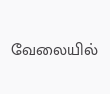வேலையில்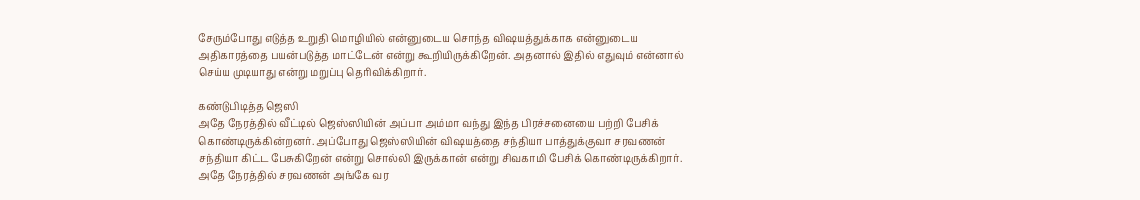சேரும்போது எடுத்த உறுதி மொழியில் என்னுடைய சொந்த விஷயத்துக்காக என்னுடைய அதிகாரத்தை பயன்படுத்த மாட்டேன் என்று கூறியிருக்கிறேன். அதனால் இதில் எதுவும் என்னால் செய்ய முடியாது என்று மறுப்பு தெரிவிக்கிறார்.

கண்டுபிடித்த ஜெஸி
அதே நேரத்தில் வீட்டில் ஜெஸ்ஸியின் அப்பா அம்மா வந்து இந்த பிரச்சனையை பற்றி பேசிக் கொண்டிருக்கின்றனர். அப்போது ஜெஸ்ஸியின் விஷயத்தை சந்தியா பாத்துக்குவா சரவணன் சந்தியா கிட்ட பேசுகிறேன் என்று சொல்லி இருக்கான் என்று சிவகாமி பேசிக் கொண்டிருக்கிறார். அதே நேரத்தில் சரவணன் அங்கே வர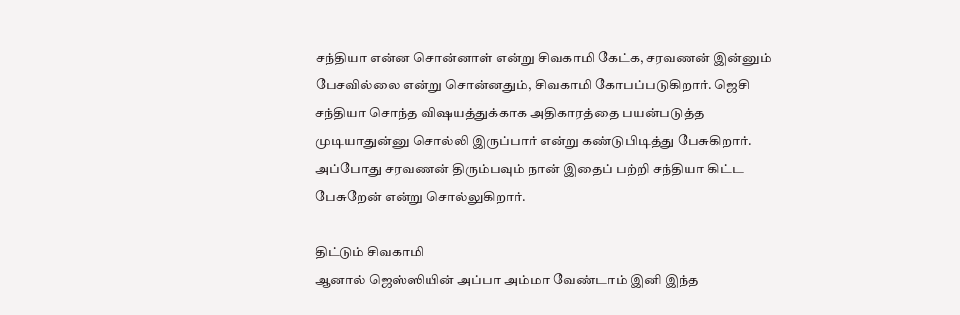சந்தியா என்ன சொன்னாள் என்று சிவகாமி கேட்க, சரவணன் இன்னும் பேசவில்லை என்று சொன்னதும், சிவகாமி கோபப்படுகிறார். ஜெசி சந்தியா சொந்த விஷயத்துக்காக அதிகாரத்தை பயன்படுத்த முடியாதுன்னு சொல்லி இருப்பார் என்று கண்டுபிடித்து பேசுகிறார். அப்போது சரவணன் திரும்பவும் நான் இதைப் பற்றி சந்தியா கிட்ட பேசுறேன் என்று சொல்லுகிறார்.

திட்டும் சிவகாமி
ஆனால் ஜெஸ்ஸியின் அப்பா அம்மா வேண்டாம் இனி இந்த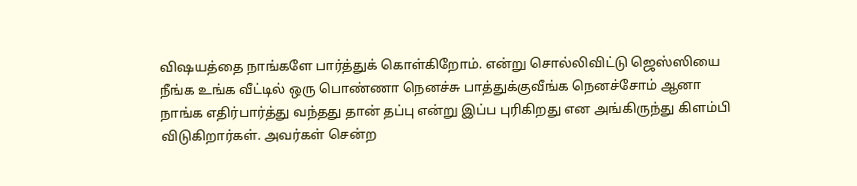விஷயத்தை நாங்களே பார்த்துக் கொள்கிறோம். என்று சொல்லிவிட்டு ஜெஸ்ஸியை நீங்க உங்க வீட்டில் ஒரு பொண்ணா நெனச்சு பாத்துக்குவீங்க நெனச்சோம் ஆனா நாங்க எதிர்பார்த்து வந்தது தான் தப்பு என்று இப்ப புரிகிறது என அங்கிருந்து கிளம்பி விடுகிறார்கள். அவர்கள் சென்ற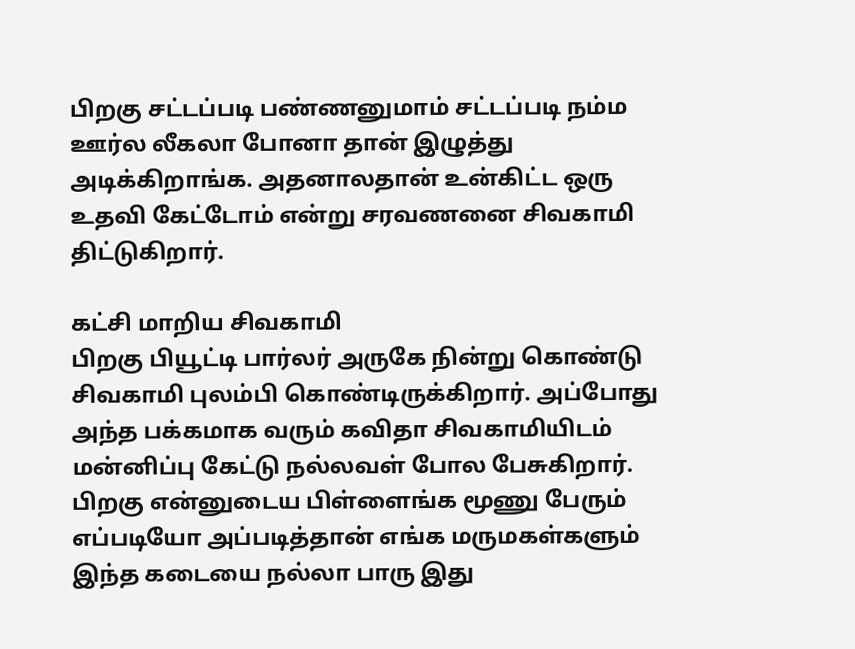பிறகு சட்டப்படி பண்ணனுமாம் சட்டப்படி நம்ம ஊர்ல லீகலா போனா தான் இழுத்து அடிக்கிறாங்க. அதனாலதான் உன்கிட்ட ஒரு உதவி கேட்டோம் என்று சரவணனை சிவகாமி திட்டுகிறார்.

கட்சி மாறிய சிவகாமி
பிறகு பியூட்டி பார்லர் அருகே நின்று கொண்டு சிவகாமி புலம்பி கொண்டிருக்கிறார். அப்போது அந்த பக்கமாக வரும் கவிதா சிவகாமியிடம் மன்னிப்பு கேட்டு நல்லவள் போல பேசுகிறார். பிறகு என்னுடைய பிள்ளைங்க மூணு பேரும் எப்படியோ அப்படித்தான் எங்க மருமகள்களும் இந்த கடையை நல்லா பாரு இது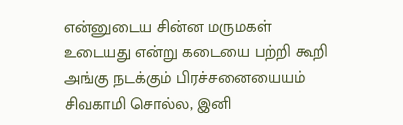என்னுடைய சின்ன மருமகள் உடையது என்று கடையை பற்றி கூறி அங்கு நடக்கும் பிரச்சனையையம் சிவகாமி சொல்ல, இனி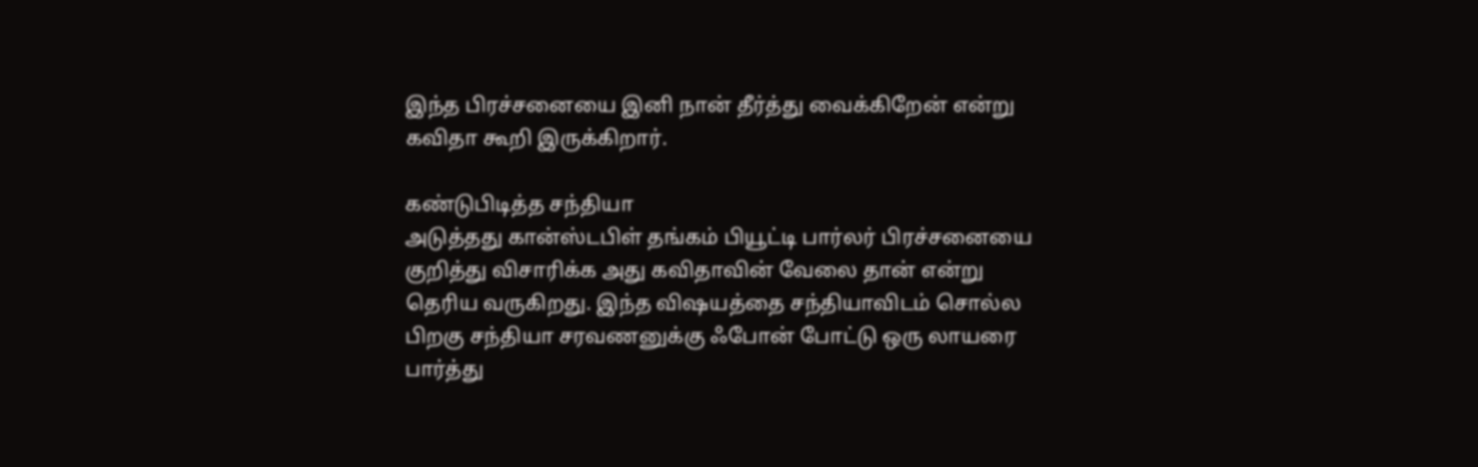இந்த பிரச்சனையை இனி நான் தீர்த்து வைக்கிறேன் என்று கவிதா கூறி இருக்கிறார்.

கண்டுபிடித்த சந்தியா
அடுத்தது கான்ஸ்டபிள் தங்கம் பியூட்டி பார்லர் பிரச்சனையை குறித்து விசாரிக்க அது கவிதாவின் வேலை தான் என்று தெரிய வருகிறது. இந்த விஷயத்தை சந்தியாவிடம் சொல்ல பிறகு சந்தியா சரவணனுக்கு ஃபோன் போட்டு ஒரு லாயரை பார்த்து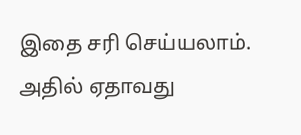இதை சரி செய்யலாம். அதில் ஏதாவது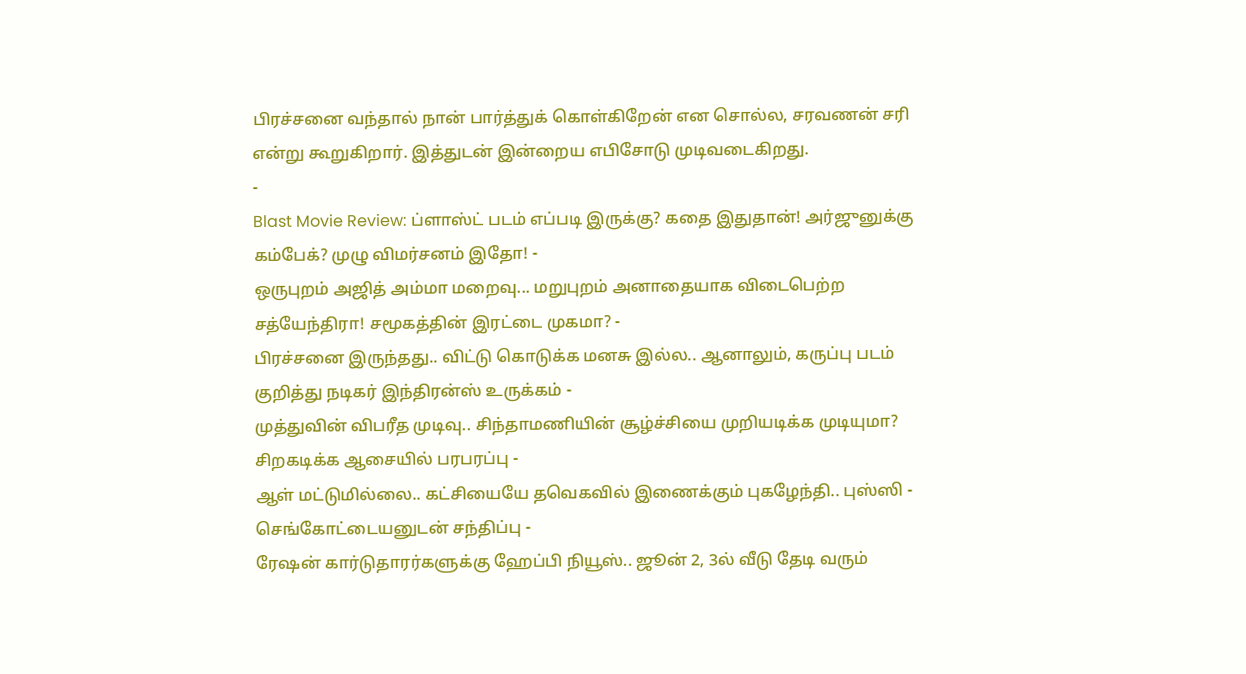பிரச்சனை வந்தால் நான் பார்த்துக் கொள்கிறேன் என சொல்ல, சரவணன் சரி என்று கூறுகிறார். இத்துடன் இன்றைய எபிசோடு முடிவடைகிறது.
-
Blast Movie Review: ப்ளாஸ்ட் படம் எப்படி இருக்கு? கதை இதுதான்! அர்ஜுனுக்கு கம்பேக்? முழு விமர்சனம் இதோ! -
ஒருபுறம் அஜித் அம்மா மறைவு... மறுபுறம் அனாதையாக விடைபெற்ற சத்யேந்திரா! சமூகத்தின் இரட்டை முகமா? -
பிரச்சனை இருந்தது.. விட்டு கொடுக்க மனசு இல்ல.. ஆனாலும், கருப்பு படம் குறித்து நடிகர் இந்திரன்ஸ் உருக்கம் -
முத்துவின் விபரீத முடிவு.. சிந்தாமணியின் சூழ்ச்சியை முறியடிக்க முடியுமா? சிறகடிக்க ஆசையில் பரபரப்பு -
ஆள் மட்டுமில்லை.. கட்சியையே தவெகவில் இணைக்கும் புகழேந்தி.. புஸ்ஸி - செங்கோட்டையனுடன் சந்திப்பு -
ரேஷன் கார்டுதாரர்களுக்கு ஹேப்பி நியூஸ்.. ஜூன் 2, 3ல் வீடு தேடி வரும்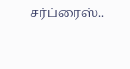சர்ப்ரைஸ்..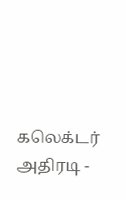கலெக்டர் அதிரடி -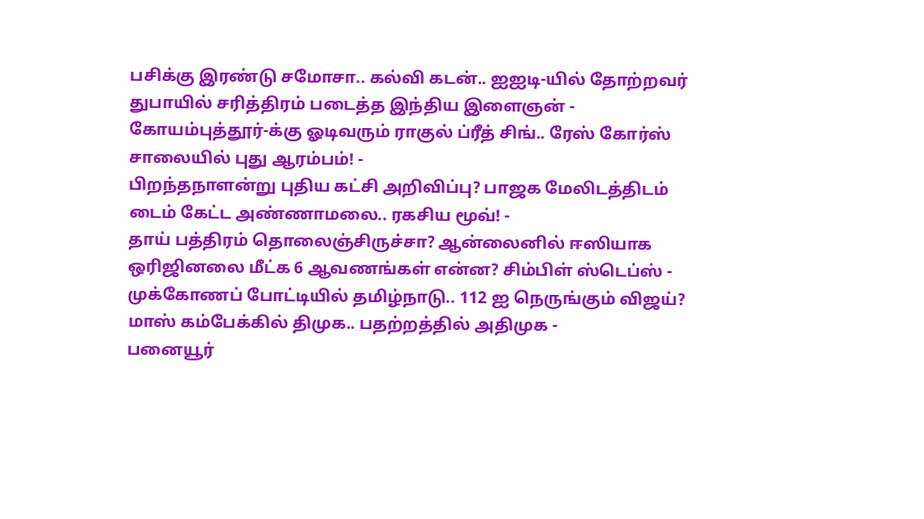பசிக்கு இரண்டு சமோசா.. கல்வி கடன்.. ஐஐடி-யில் தோற்றவர் துபாயில் சரித்திரம் படைத்த இந்திய இளைஞன் -
கோயம்புத்தூர்-க்கு ஓடிவரும் ராகுல் ப்ரீத் சிங்.. ரேஸ் கோர்ஸ் சாலையில் புது ஆரம்பம்! -
பிறந்தநாளன்று புதிய கட்சி அறிவிப்பு? பாஜக மேலிடத்திடம் டைம் கேட்ட அண்ணாமலை.. ரகசிய மூவ்! -
தாய் பத்திரம் தொலைஞ்சிருச்சா? ஆன்லைனில் ஈஸியாக ஒரிஜினலை மீட்க 6 ஆவணங்கள் என்ன? சிம்பிள் ஸ்டெப்ஸ் -
முக்கோணப் போட்டியில் தமிழ்நாடு.. 112 ஐ நெருங்கும் விஜய்? மாஸ் கம்பேக்கில் திமுக.. பதற்றத்தில் அதிமுக -
பனையூர்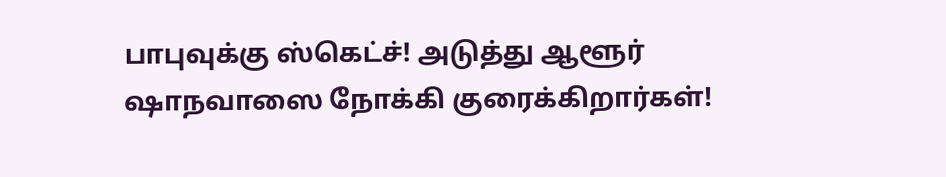பாபுவுக்கு ஸ்கெட்ச்! அடுத்து ஆளூர் ஷாநவாஸை நோக்கி குரைக்கிறார்கள்!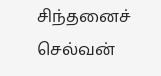சிந்தனைச் செல்வன்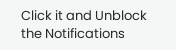Click it and Unblock the Notifications